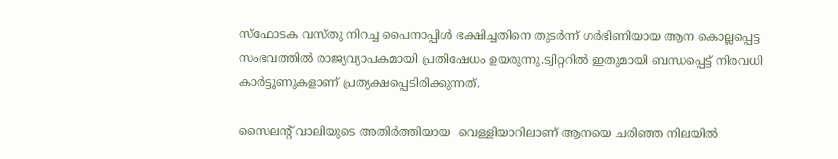സ്‌ഫോടക വസ്തു നിറച്ച പൈനാപ്പിള്‍ ഭക്ഷിച്ചതിനെ തുടര്‍ന്ന് ഗര്‍ഭിണിയായ ആന കൊല്ലപ്പെട്ട സംഭവത്തില്‍ രാജ്യവ്യാപകമായി പ്രതിഷേധം ഉയരുന്നു.ട്വിറ്ററില്‍ ഇതുമായി ബന്ധപ്പെട്ട് നിരവധി കാര്‍ട്ടൂണുകളാണ് പ്രത്യക്ഷപ്പെടിരിക്കുന്നത്.

സൈലന്റ് വാലിയുടെ അതിര്‍ത്തിയായ  വെള്ളിയാറിലാണ് ആനയെ ചരിഞ്ഞ നിലയില്‍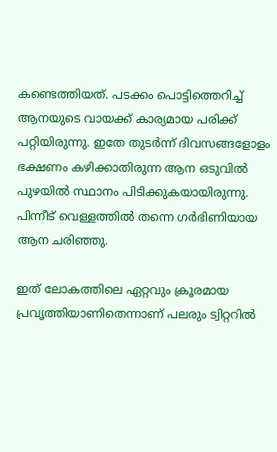കണ്ടെത്തിയത്. പടക്കം പൊട്ടിത്തെറിച്ച് ആനയുടെ വായക്ക് കാര്യമായ പരിക്ക് പറ്റിയിരുന്നു. ഇതേ തുടര്‍ന്ന് ദിവസങ്ങളോളം ഭക്ഷണം കഴിക്കാതിരുന്ന ആന ഒടുവില്‍ പുഴയില്‍ സ്ഥാനം പിടിക്കുകയായിരുന്നു. പിന്നീട് വെള്ളത്തില്‍ തന്നെ ഗര്‍ഭിണിയായ ആന ചരിഞ്ഞു.

ഇത് ലോകത്തിലെ ഏറ്റവും ക്രൂരമായ പ്രവൃത്തിയാണിതെന്നാണ് പലരും ട്വിറ്ററില്‍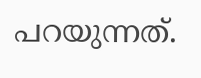പറയുന്നത്.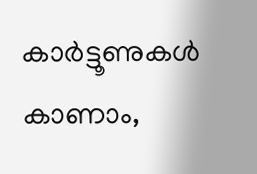കാര്‍ട്ടൂണുകള്‍ കാണാം,